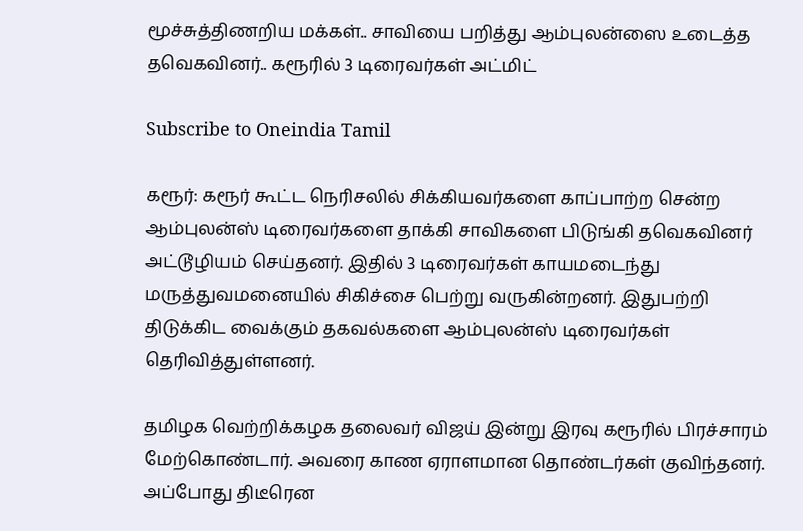மூச்சுத்திணறிய மக்கள்.. சாவியை பறித்து ஆம்புலன்ஸை உடைத்த தவெகவினர்.. கரூரில் 3 டிரைவர்கள் அட்மிட்

Subscribe to Oneindia Tamil

கரூர்: கரூர் கூட்ட நெரிசலில் சிக்கியவர்களை காப்பாற்ற சென்ற ஆம்புலன்ஸ் டிரைவர்களை தாக்கி சாவிகளை பிடுங்கி தவெகவினர் அட்டூழியம் செய்தனர். இதில் 3 டிரைவர்கள் காயமடைந்து மருத்துவமனையில் சிகிச்சை பெற்று வருகின்றனர். இதுபற்றி திடுக்கிட வைக்கும் தகவல்களை ஆம்புலன்ஸ் டிரைவர்கள் தெரிவித்துள்ளனர்.

தமிழக வெற்றிக்கழக தலைவர் விஜய் இன்று இரவு கரூரில் பிரச்சாரம் மேற்கொண்டார். அவரை காண ஏராளமான தொண்டர்கள் குவிந்தனர். அப்போது திடீரென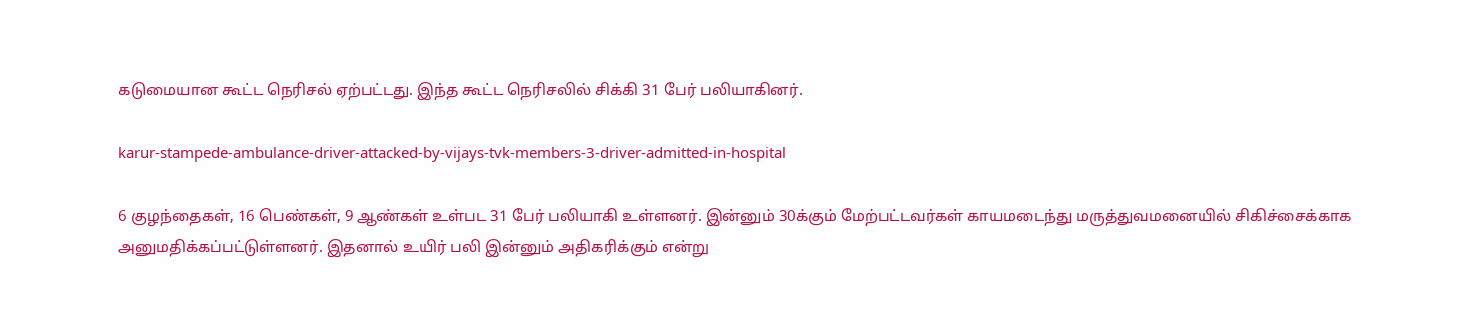கடுமையான கூட்ட நெரிசல் ஏற்பட்டது. இந்த கூட்ட நெரிசலில் சிக்கி 31 பேர் பலியாகினர்.

karur-stampede-ambulance-driver-attacked-by-vijays-tvk-members-3-driver-admitted-in-hospital

6 குழந்தைகள், 16 பெண்கள், 9 ஆண்கள் உள்பட 31 பேர் பலியாகி உள்ளனர். இன்னும் 30க்கும் மேற்பட்டவர்கள் காயமடைந்து மருத்துவமனையில் சிகிச்சைக்காக அனுமதிக்கப்பட்டுள்ளனர். இதனால் உயிர் பலி இன்னும் அதிகரிக்கும் என்று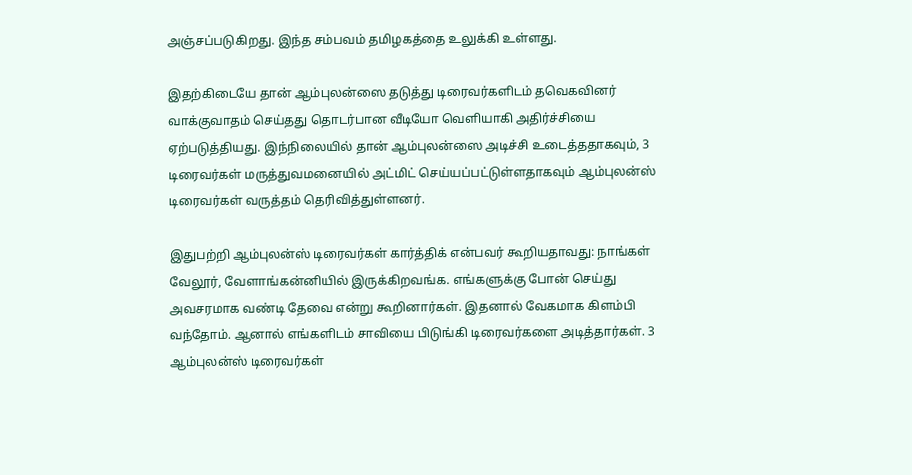அஞ்சப்படுகிறது. இந்த சம்பவம் தமிழகத்தை உலுக்கி உள்ளது.

இதற்கிடையே தான் ஆம்புலன்ஸை தடுத்து டிரைவர்களிடம் தவெகவினர் வாக்குவாதம் செய்தது தொடர்பான வீடியோ வெளியாகி அதிர்ச்சியை ஏற்படுத்தியது. இந்நிலையில் தான் ஆம்புலன்ஸை அடிச்சி உடைத்ததாகவும், 3 டிரைவர்கள் மருத்துவமனையில் அட்மிட் செய்யப்பட்டுள்ளதாகவும் ஆம்புலன்ஸ் டிரைவர்கள் வருத்தம் தெரிவித்துள்ளனர்.

இதுபற்றி ஆம்புலன்ஸ் டிரைவர்கள் கார்த்திக் என்பவர் கூறியதாவது: நாங்கள் வேலூர், வேளாங்கன்னியில் இருக்கிறவங்க. எங்களுக்கு போன் செய்து அவசரமாக வண்டி தேவை என்று கூறினார்கள். இதனால் வேகமாக கிளம்பி வந்தோம். ஆனால் எங்களிடம் சாவியை பிடுங்கி டிரைவர்களை அடித்தார்கள். 3 ஆம்புலன்ஸ் டிரைவர்கள்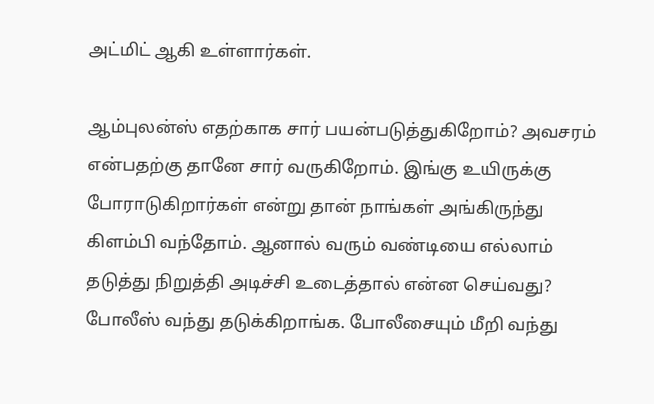அட்மிட் ஆகி உள்ளார்கள்.

ஆம்புலன்ஸ் எதற்காக சார் பயன்படுத்துகிறோம்? அவசரம் என்பதற்கு தானே சார் வருகிறோம். இங்கு உயிருக்கு போராடுகிறார்கள் என்று தான் நாங்கள் அங்கிருந்து கிளம்பி வந்தோம். ஆனால் வரும் வண்டியை எல்லாம் தடுத்து நிறுத்தி அடிச்சி உடைத்தால் என்ன செய்வது? போலீஸ் வந்து தடுக்கிறாங்க. போலீசையும் மீறி வந்து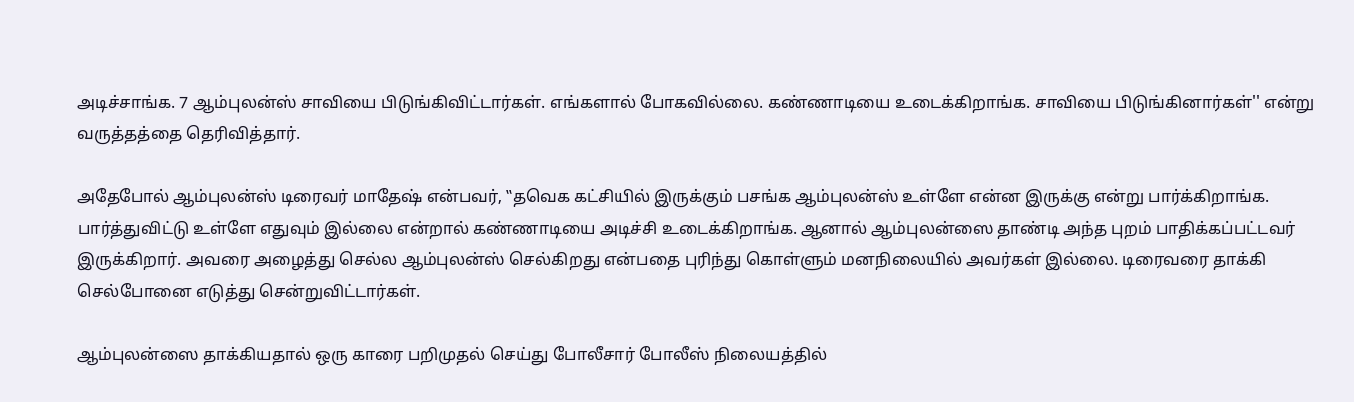அடிச்சாங்க. 7 ஆம்புலன்ஸ் சாவியை பிடுங்கிவிட்டார்கள். எங்களால் போகவில்லை. கண்ணாடியை உடைக்கிறாங்க. சாவியை பிடுங்கினார்கள்'' என்று வருத்தத்தை தெரிவித்தார்.

அதேபோல் ஆம்புலன்ஸ் டிரைவர் மாதேஷ் என்பவர், ‛‛தவெக கட்சியில் இருக்கும் பசங்க ஆம்புலன்ஸ் உள்ளே என்ன இருக்கு என்று பார்க்கிறாங்க. பார்த்துவிட்டு உள்ளே எதுவும் இல்லை என்றால் கண்ணாடியை அடிச்சி உடைக்கிறாங்க. ஆனால் ஆம்புலன்ஸை தாண்டி அந்த புறம் பாதிக்கப்பட்டவர் இருக்கிறார். அவரை அழைத்து செல்ல ஆம்புலன்ஸ் செல்கிறது என்பதை புரிந்து கொள்ளும் மனநிலையில் அவர்கள் இல்லை. டிரைவரை தாக்கி செல்போனை எடுத்து சென்றுவிட்டார்கள்.

ஆம்புலன்ஸை தாக்கியதால் ஒரு காரை பறிமுதல் செய்து போலீசார் போலீஸ் நிலையத்தில்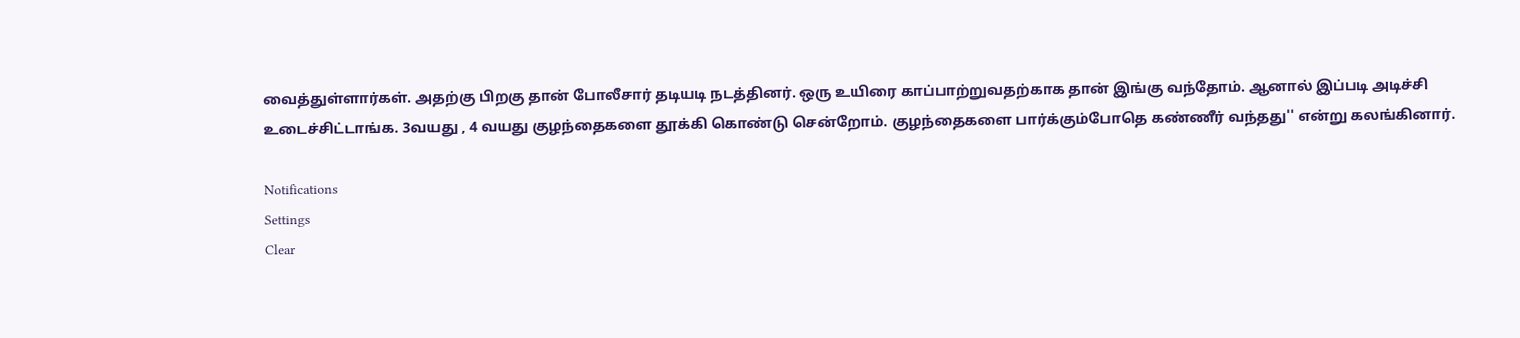வைத்துள்ளார்கள். அதற்கு பிறகு தான் போலீசார் தடியடி நடத்தினர். ஒரு உயிரை காப்பாற்றுவதற்காக தான் இங்கு வந்தோம். ஆனால் இப்படி அடிச்சி உடைச்சிட்டாங்க. 3வயது , 4 வயது குழந்தைகளை தூக்கி கொண்டு சென்றோம். குழந்தைகளை பார்க்கும்போதெ கண்ணீர் வந்தது'' என்று கலங்கினார்.

Notifications
Settings
Clear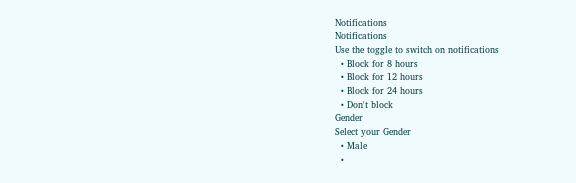Notifications
Notifications
Use the toggle to switch on notifications
  • Block for 8 hours
  • Block for 12 hours
  • Block for 24 hours
  • Don't block
Gender
Select your Gender
  • Male
  •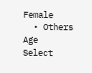Female
  • Others
Age
Select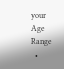your Age Range
  •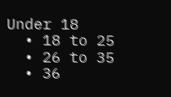Under 18
  • 18 to 25
  • 26 to 35
  • 36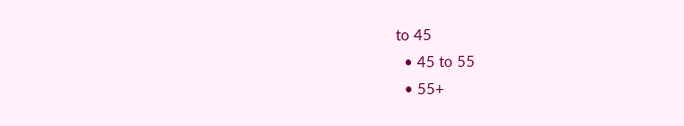to 45
  • 45 to 55
  • 55+